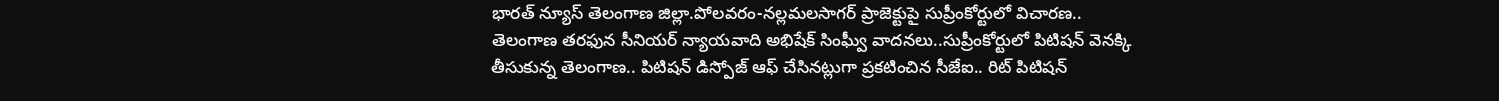భారత్ న్యూస్ తెలంగాణ జిల్లా.పోలవరం-నల్లమలసాగర్ ప్రాజెక్టుపై సుప్రీంకోర్టులో విచారణ..
తెలంగాణ తరఫున సీనియర్ న్యాయవాది అభిషేక్ సింఘ్వీ వాదనలు..సుప్రీంకోర్టులో పిటిషన్ వెనక్కి తీసుకున్న తెలంగాణ.. పిటిషన్ డిస్పోజ్ ఆఫ్ చేసినట్లుగా ప్రకటించిన సీజేఐ.. రిట్ పిటిషన్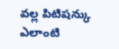వల్ల పిటిషన్కు ఎలాంటి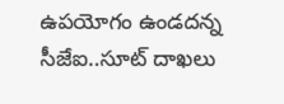ఉపయోగం ఉండదన్న సీజేఐ..సూట్ దాఖలు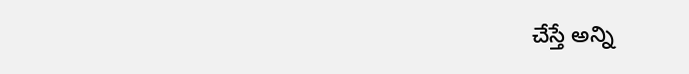చేస్తే అన్ని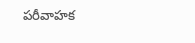పరీవాహక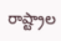రాష్ట్రాల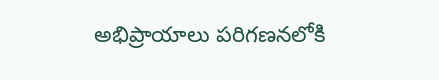అభిప్రాయాలు పరిగణనలోకి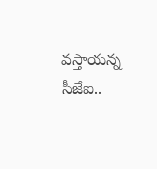వస్తాయన్న సీజేఐ..